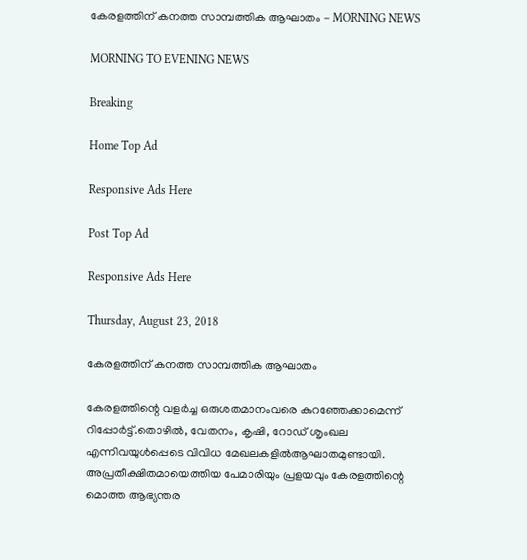കേരളത്തിന്‌ കനത്ത സാമ്പത്തിക ആഘാതം - MORNING NEWS

MORNING TO EVENING NEWS

Breaking

Home Top Ad

Responsive Ads Here

Post Top Ad

Responsive Ads Here

Thursday, August 23, 2018

കേരളത്തിന്‌ കനത്ത സാമ്പത്തിക ആഘാതം

കേരളത്തിന്റെ വളർച്ച ഒരുശതമാനംവരെ കുറഞ്ഞേക്കാമെന്ന് റിപ്പോർട്ട്.തൊഴിൽ, വേതനം, കൃഷി, റോഡ് ശൃംഖല എന്നിവയുൾപ്പെടെ വിവിധ മേഖലകളിൽആഘാതമുണ്ടായി. അപ്രതീക്ഷിതമായെത്തിയ പേമാരിയും പ്രളയവും കേരളത്തിന്റെ മൊത്ത ആഭ്യന്തര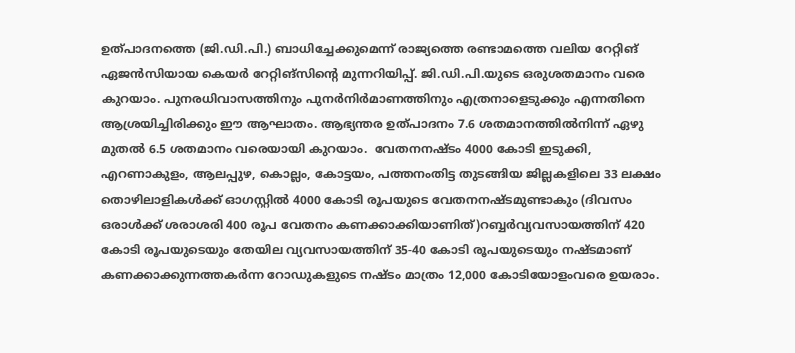ഉത്പാദനത്തെ (ജി.ഡി.പി.) ബാധിച്ചേക്കുമെന്ന് രാജ്യത്തെ രണ്ടാമത്തെ വലിയ റേറ്റിങ് ഏജൻസിയായ കെയർ റേറ്റിങ്സിന്റെ മുന്നറിയിപ്പ്. ജി.ഡി.പി.യുടെ ഒരുശതമാനം വരെ കുറയാം. പുനരധിവാസത്തിനും പുനർനിർമാണത്തിനും എത്രനാളെടുക്കും എന്നതിനെ ആശ്രയിച്ചിരിക്കും ഈ ആഘാതം. ആഭ്യന്തര ഉത്പാദനം 7.6 ശതമാനത്തിൽനിന്ന് ഏഴു മുതൽ 6.5 ശതമാനം വരെയായി കുറയാം.  വേതനനഷ്ടം 4000 കോടി ഇടുക്കി, എറണാകുളം, ആലപ്പുഴ, കൊല്ലം, കോട്ടയം, പത്തനംതിട്ട തുടങ്ങിയ ജില്ലകളിലെ 33 ലക്ഷം തൊഴിലാളികൾക്ക് ഓഗസ്റ്റിൽ 4000 കോടി രൂപയുടെ വേതനനഷ്ടമുണ്ടാകും (ദിവസം ഒരാൾക്ക് ശരാശരി 400 രൂപ വേതനം കണക്കാക്കിയാണിത്)റബ്ബർവ്യവസായത്തിന് 420 കോടി രൂപയുടെയും തേയില വ്യവസായത്തിന് 35-40 കോടി രൂപയുടെയും നഷ്ടമാണ് കണക്കാക്കുന്നത്തകർന്ന റോഡുകളുടെ നഷ്ടം മാത്രം 12,000 കോടിയോളംവരെ ഉയരാം.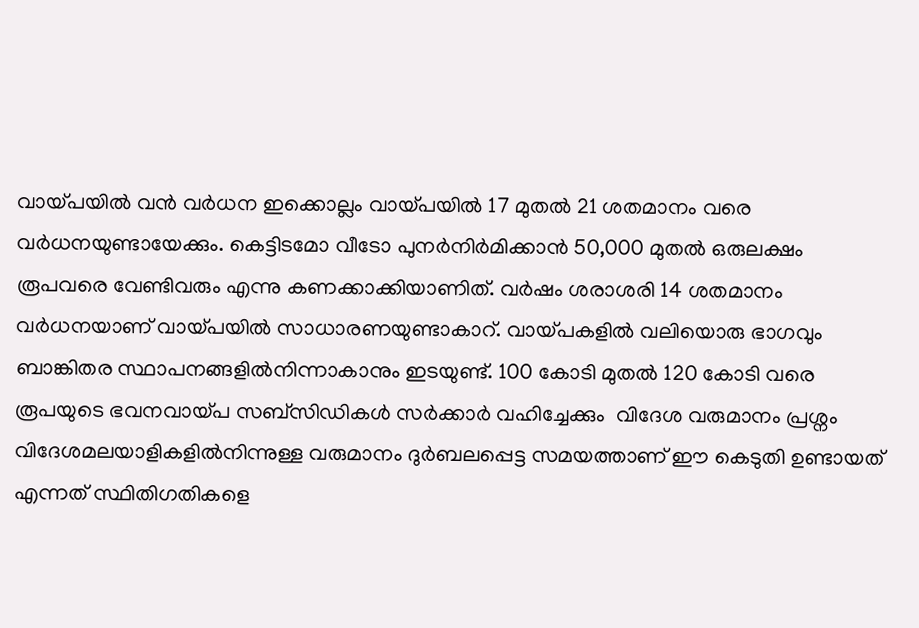വായ്പയിൽ വൻ വർധന ഇക്കൊല്ലം വായ്പയിൽ 17 മുതൽ 21 ശതമാനം വരെ വർധനയുണ്ടായേക്കും. കെട്ടിടമോ വീടോ പുനർനിർമിക്കാൻ 50,000 മുതൽ ഒരുലക്ഷം രൂപവരെ വേണ്ടിവരും എന്നു കണക്കാക്കിയാണിത്. വർഷം ശരാശരി 14 ശതമാനം വർധനയാണ് വായ്പയിൽ സാധാരണയുണ്ടാകാറ്. വായ്പകളിൽ വലിയൊരു ഭാഗവും ബാങ്കിതര സ്ഥാപനങ്ങളിൽനിന്നാകാനും ഇടയുണ്ട്. 100 കോടി മുതൽ 120 കോടി വരെ രൂപയുടെ ഭവനവായ്പ സബ്സിഡികൾ സർക്കാർ വഹിച്ചേക്കും  വിദേശ വരുമാനം പ്രശ്നം വിദേശമലയാളികളിൽനിന്നുള്ള വരുമാനം ദുർബലപ്പെട്ട സമയത്താണ് ഈ കെടുതി ഉണ്ടായത് എന്നത് സ്ഥിതിഗതികളെ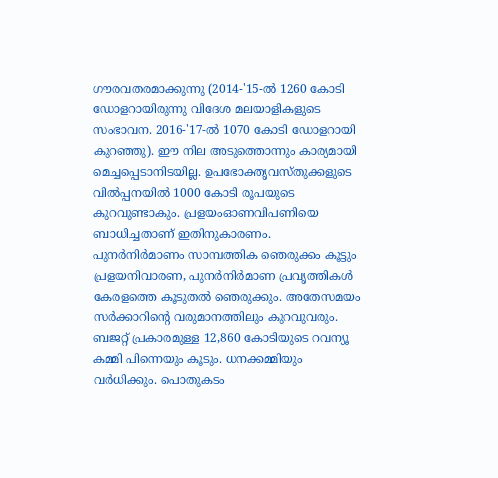ഗൗരവതരമാക്കുന്നു (2014-'15-ൽ 1260 കോടി ഡോളറായിരുന്നു വിദേശ മലയാളികളുടെ സംഭാവന. 2016-'17-ൽ 1070 കോടി ഡോളറായി കുറഞ്ഞു). ഈ നില അടുത്തൊന്നും കാര്യമായി മെച്ചപ്പെടാനിടയില്ല. ഉപഭോക്തൃവസ്തുക്കളുടെ വിൽപ്പനയിൽ 1000 കോടി രൂപയുടെ കുറവുണ്ടാകും. പ്രളയംഓണവിപണിയെ ബാധിച്ചതാണ് ഇതിനുകാരണം. പുനർനിർമാണം സാമ്പത്തിക ഞെരുക്കം കൂട്ടും പ്രളയനിവാരണ, പുനർനിർമാണ പ്രവൃത്തികൾ കേരളത്തെ കൂടുതൽ ഞെരുക്കും. അതേസമയം സർക്കാറിന്റെ വരുമാനത്തിലും കുറവുവരും. ബജറ്റ് പ്രകാരമുള്ള 12,860 കോടിയുടെ റവന്യൂ കമ്മി പിന്നെയും കൂടും. ധനക്കമ്മിയും വർധിക്കും. പൊതുകടം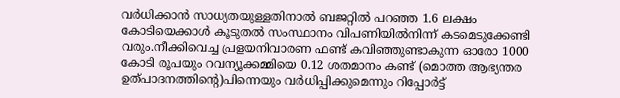വർധിക്കാൻ സാധ്യതയുള്ളതിനാൽ ബജറ്റിൽ പറഞ്ഞ 1.6 ലക്ഷം കോടിയെക്കാൾ കൂടുതൽ സംസ്ഥാനം വിപണിയിൽനിന്ന് കടമെടുക്കേണ്ടി വരും.നീക്കിവെച്ച പ്രളയനിവാരണ ഫണ്ട് കവിഞ്ഞുണ്ടാകുന്ന ഓരോ 1000 കോടി രൂപയും റവന്യൂക്കമ്മിയെ 0.12 ശതമാനം കണ്ട് (മൊത്ത ആഭ്യന്തര ഉത്പാദനത്തിന്റെ)പിന്നെയും വർധിപ്പിക്കുമെന്നും റിപ്പോർട്ട്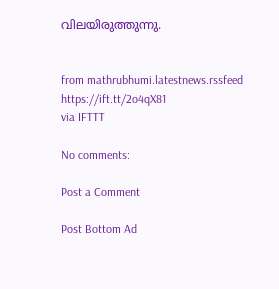വിലയിരുത്തുന്നു.


from mathrubhumi.latestnews.rssfeed https://ift.tt/2o4qX81
via IFTTT

No comments:

Post a Comment

Post Bottom Ad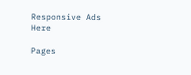Responsive Ads Here

Pages